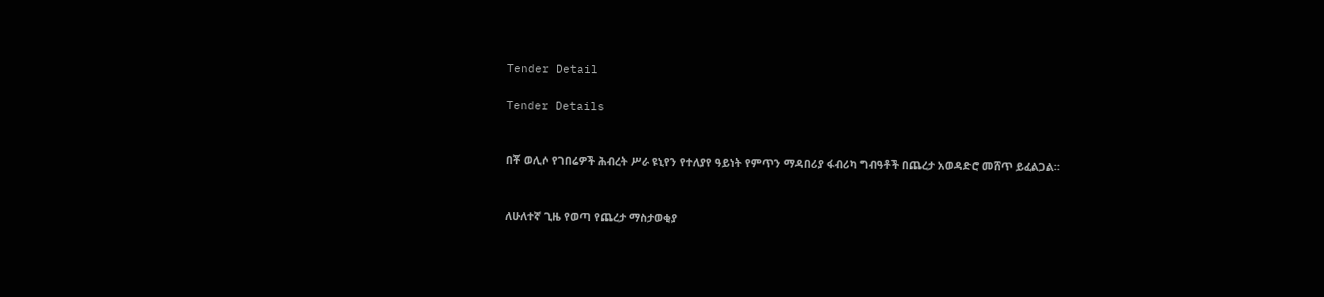Tender Detail

Tender Details


በቾ ወሊሶ የገበሬዎች ሕብረት ሥራ ዩኒየን የተለያየ ዓይነት የምጥን ማዳበሪያ ፋብሪካ ግብዓቶች በጨረታ አወዳድሮ መሸጥ ይፈልጋል።


ለሁለተኛ ጊዜ የወጣ የጨረታ ማስታወቂያ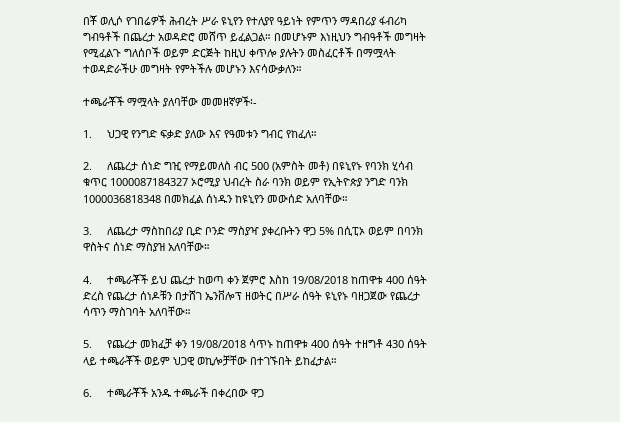በቾ ወሊሶ የገበሬዎች ሕብረት ሥራ ዩኒየን የተለያየ ዓይነት የምጥን ማዳበሪያ ፋብሪካ ግብዓቶች በጨረታ አወዳድሮ መሸጥ ይፈልጋል። በመሆኑም እነዚህን ግብዓቶች መግዛት የሚፈልጉ ግለሰቦች ወይም ድርጅት ከዚህ ቀጥሎ ያሉትን መስፈርቶች በማሟላት ተወዳድራችሁ መግዛት የምትችሉ መሆኑን እናሳውቃለን።

ተጫራቾች ማሟላት ያለባቸው መመዘኛዎች፡-

1.     ህጋዊ የንግድ ፍቃድ ያለው እና የዓመቱን ግብር የከፈለ።

2.     ለጨረታ ሰነድ ግዢ የማይመለስ ብር 500 (አምስት መቶ) በዩኒየኑ የባንክ ሂሳብ ቁጥር 1000087184327 ኦሮሚያ ህብረት ስራ ባንክ ወይም የኢትዮጵያ ንግድ ባንክ 1000036818348 በመክፈል ሰነዱን ከዩኒየን መውሰድ አለባቸው።

3.     ለጨረታ ማስከበሪያ ቢድ ቦንድ ማስያዣ ያቀረቡትን ዋጋ 5% በሲፒኦ ወይም በባንክ ዋስትና ሰነድ ማስያዝ አለባቸው።

4.     ተጫራቾች ይህ ጨረታ ከወጣ ቀን ጀምሮ እስከ 19/08/2018 ከጠዋቱ 400 ሰዓት ድረስ የጨረታ ሰነዶቹን በታሸገ ኤንቨሎፕ ዘወትር በሥራ ሰዓት ዩኒየኑ ባዘጋጀው የጨረታ ሳጥን ማስገባት አለባቸው።

5.     የጨረታ መክፈቻ ቀን 19/08/2018 ሳጥኑ ከጠዋቱ 400 ሰዓት ተዘግቶ 430 ሰዓት ላይ ተጫራቾች ወይም ህጋዊ ወኪሎቻቸው በተገኙበት ይከፈታል።

6.     ተጫራቾች አንዱ ተጫራች በቀረበው ዋጋ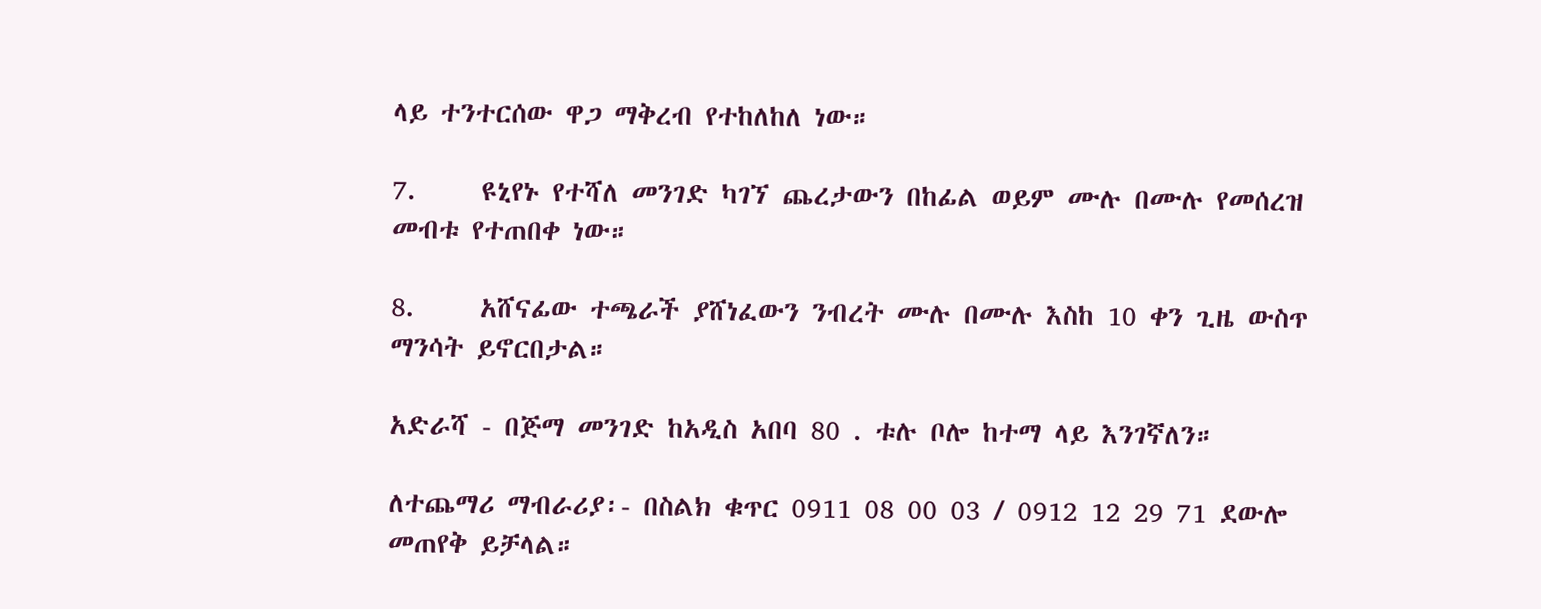ላይ ተንተርሰው ዋጋ ማቅረብ የተከለከለ ነው።

7.     ዩኒየኑ የተሻለ መንገድ ካገኘ ጨረታውን በከፊል ወይም ሙሉ በሙሉ የመሰረዝ መብቱ የተጠበቀ ነው።

8.     አሸናፊው ተጫራች ያሸነፈውን ንብረት ሙሉ በሙሉ እስከ 10 ቀን ጊዜ ውስጥ ማንሳት ይኖርበታል።

አድራሻ - በጅማ መንገድ ከአዲስ አበባ 80 . ቱሉ ቦሎ ከተማ ላይ እንገኛለን።

ለተጨማሪ ማብራሪያ፡- በስልክ ቁጥር 0911 08 00 03 / 0912 12 29 71 ደውሎ መጠየቅ ይቻላል።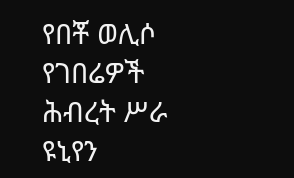የበቾ ወሊሶ የገበሬዎች ሕብረት ሥራ ዩኒየን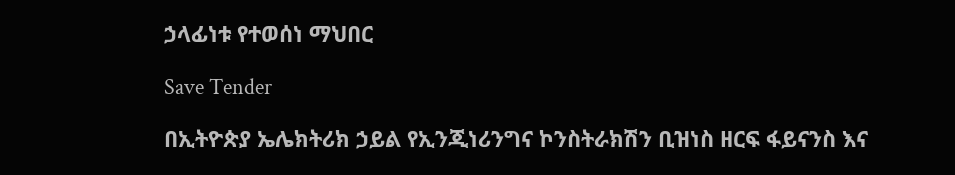ኃላፊነቱ የተወሰነ ማህበር

Save Tender

በኢትዮጵያ ኤሌክትሪክ ኃይል የኢንጂነሪንግና ኮንስትራክሽን ቢዝነስ ዘርፍ ፋይናንስ እና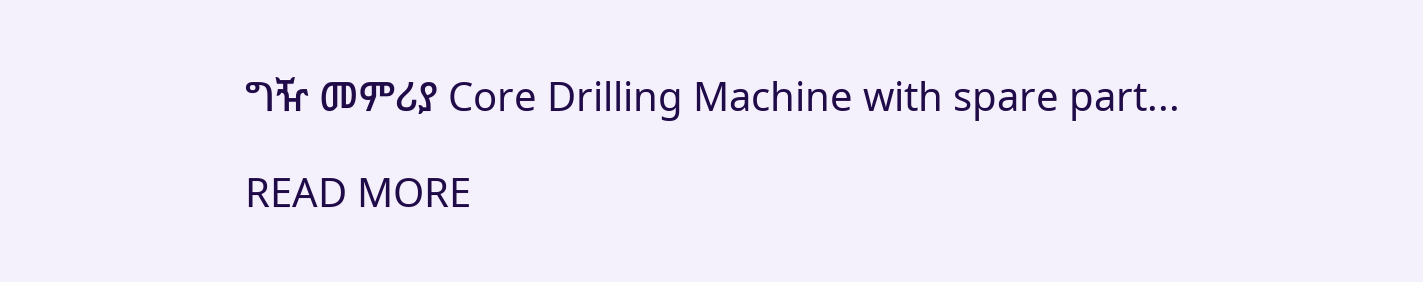ግዥ መምሪያ Core Drilling Machine with spare part...

READ MORE